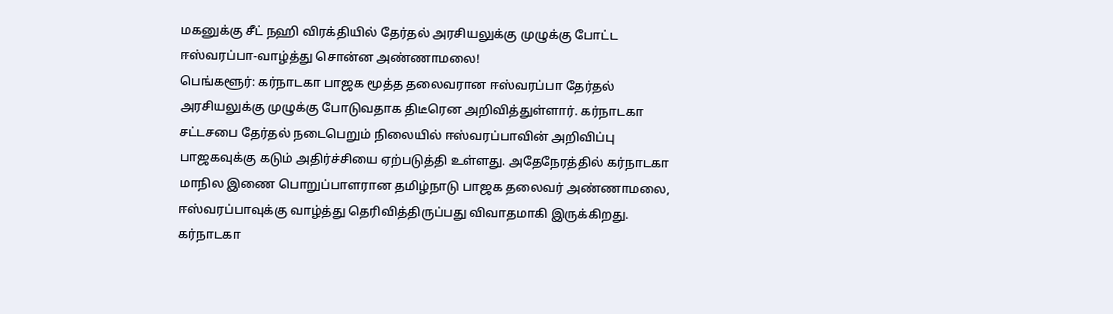மகனுக்கு சீட் நஹி விரக்தியில் தேர்தல் அரசியலுக்கு முழுக்கு போட்ட ஈஸ்வரப்பா-வாழ்த்து சொன்ன அண்ணாமலை!
பெங்களூர்: கர்நாடகா பாஜக மூத்த தலைவரான ஈஸ்வரப்பா தேர்தல் அரசியலுக்கு முழுக்கு போடுவதாக திடீரென அறிவித்துள்ளார். கர்நாடகா சட்டசபை தேர்தல் நடைபெறும் நிலையில் ஈஸ்வரப்பாவின் அறிவிப்பு பாஜகவுக்கு கடும் அதிர்ச்சியை ஏற்படுத்தி உள்ளது. அதேநேரத்தில் கர்நாடகா மாநில இணை பொறுப்பாளரான தமிழ்நாடு பாஜக தலைவர் அண்ணாமலை, ஈஸ்வரப்பாவுக்கு வாழ்த்து தெரிவித்திருப்பது விவாதமாகி இருக்கிறது.
கர்நாடகா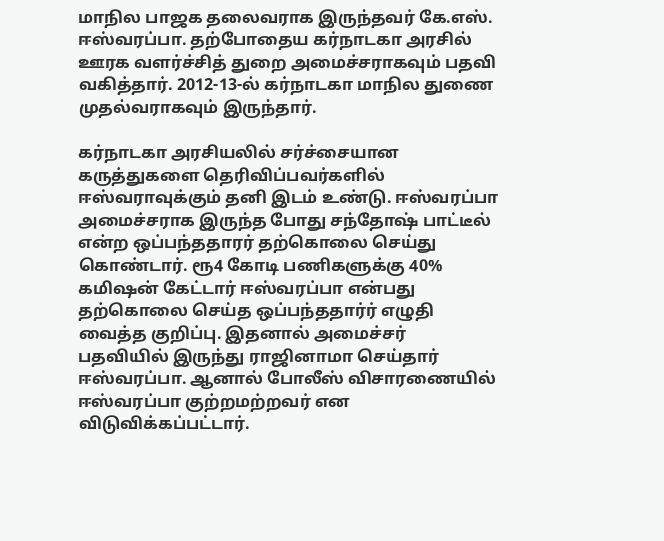மாநில பாஜக தலைவராக இருந்தவர் கே.எஸ். ஈஸ்வரப்பா. தற்போதைய கர்நாடகா அரசில் ஊரக வளர்ச்சித் துறை அமைச்சராகவும் பதவி வகித்தார். 2012-13-ல் கர்நாடகா மாநில துணை முதல்வராகவும் இருந்தார்.

கர்நாடகா அரசியலில் சர்ச்சையான கருத்துகளை தெரிவிப்பவர்களில் ஈஸ்வராவுக்கும் தனி இடம் உண்டு. ஈஸ்வரப்பா அமைச்சராக இருந்த போது சந்தோஷ் பாட்டீல் என்ற ஒப்பந்ததாரர் தற்கொலை செய்து கொண்டார். ரூ4 கோடி பணிகளுக்கு 40% கமிஷன் கேட்டார் ஈஸ்வரப்பா என்பது தற்கொலை செய்த ஒப்பந்ததார்ர் எழுதி வைத்த குறிப்பு. இதனால் அமைச்சர் பதவியில் இருந்து ராஜினாமா செய்தார் ஈஸ்வரப்பா. ஆனால் போலீஸ் விசாரணையில் ஈஸ்வரப்பா குற்றமற்றவர் என விடுவிக்கப்பட்டார்.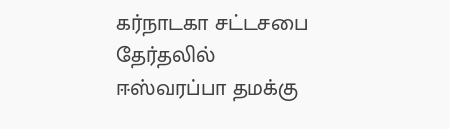கர்நாடகா சட்டசபை தேர்தலில் ஈஸ்வரப்பா தமக்கு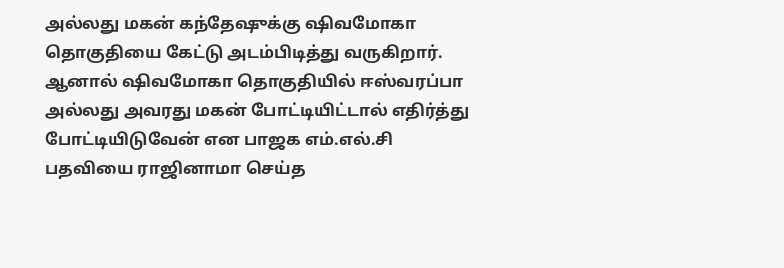அல்லது மகன் கந்தேஷுக்கு ஷிவமோகா தொகுதியை கேட்டு அடம்பிடித்து வருகிறார். ஆனால் ஷிவமோகா தொகுதியில் ஈஸ்வரப்பா அல்லது அவரது மகன் போட்டியிட்டால் எதிர்த்து போட்டியிடுவேன் என பாஜக எம்.எல்.சி பதவியை ராஜினாமா செய்த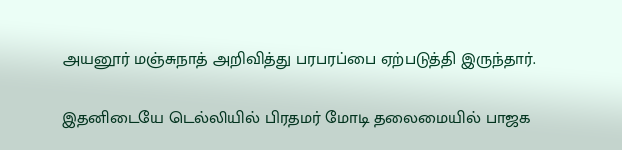அயனூர் மஞ்சுநாத் அறிவித்து பரபரப்பை ஏற்படுத்தி இருந்தார்.

இதனிடையே டெல்லியில் பிரதமர் மோடி தலைமையில் பாஜக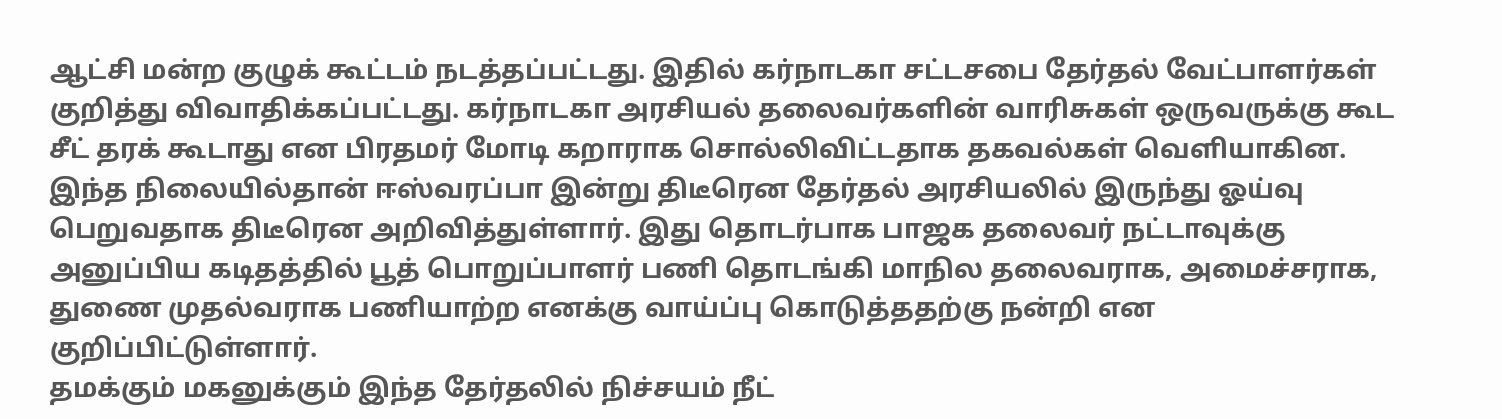ஆட்சி மன்ற குழுக் கூட்டம் நடத்தப்பட்டது. இதில் கர்நாடகா சட்டசபை தேர்தல் வேட்பாளர்கள் குறித்து விவாதிக்கப்பட்டது. கர்நாடகா அரசியல் தலைவர்களின் வாரிசுகள் ஒருவருக்கு கூட சீட் தரக் கூடாது என பிரதமர் மோடி கறாராக சொல்லிவிட்டதாக தகவல்கள் வெளியாகின.
இந்த நிலையில்தான் ஈஸ்வரப்பா இன்று திடீரென தேர்தல் அரசியலில் இருந்து ஓய்வு பெறுவதாக திடீரென அறிவித்துள்ளார். இது தொடர்பாக பாஜக தலைவர் நட்டாவுக்கு அனுப்பிய கடிதத்தில் பூத் பொறுப்பாளர் பணி தொடங்கி மாநில தலைவராக, அமைச்சராக, துணை முதல்வராக பணியாற்ற எனக்கு வாய்ப்பு கொடுத்ததற்கு நன்றி என குறிப்பிட்டுள்ளார்.
தமக்கும் மகனுக்கும் இந்த தேர்தலில் நிச்சயம் நீட்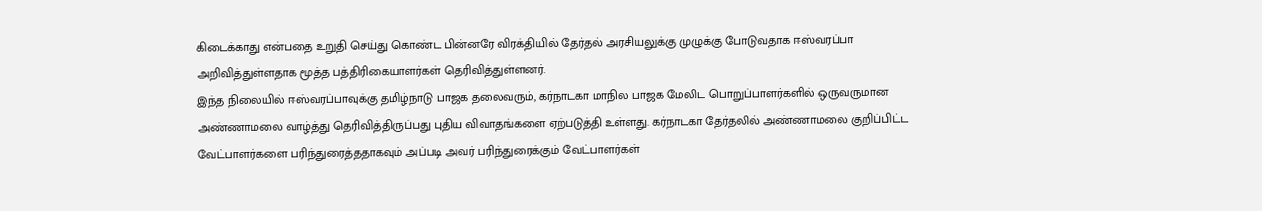கிடைக்காது என்பதை உறுதி செய்து கொண்ட பின்னரே விரக்தியில் தேர்தல் அரசியலுக்கு முழுக்கு போடுவதாக ஈஸ்வரப்பா அறிவித்துள்ளதாக மூத்த பத்திரிகையாளர்கள் தெரிவித்துள்ளனர்.
இந்த நிலையில் ஈஸ்வரப்பாவுக்கு தமிழ்நாடு பாஜக தலைவரும், கர்நாடகா மாநில பாஜக மேலிட பொறுப்பாளர்களில் ஒருவருமான அண்ணாமலை வாழ்த்து தெரிவித்திருப்பது புதிய விவாதங்களை ஏற்படுத்தி உள்ளது. கர்நாடகா தேர்தலில் அண்ணாமலை குறிப்பிட்ட வேட்பாளர்களை பரிந்துரைத்ததாகவும் அப்படி அவர் பரிந்துரைக்கும் வேட்பாளர்கள்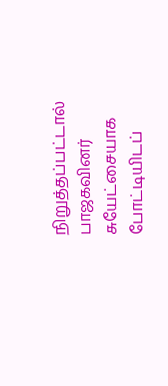நிறுத்தப்பட்டால் பாஜகவினர் சுயேட்சையாக போட்டியிடப்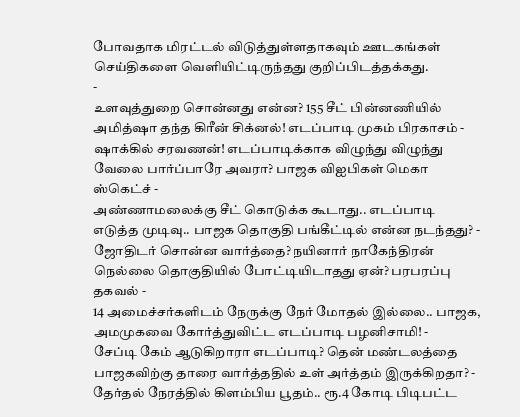போவதாக மிரட்டல் விடுத்துள்ளதாகவும் ஊடகங்கள் செய்திகளை வெளியிட்டிருந்தது குறிப்பிடத்தக்கது.
-
உளவுத்துறை சொன்னது என்ன? 155 சீட் பின்னணியில் அமித்ஷா தந்த கிரீன் சிக்னல்! எடப்பாடி முகம் பிரகாசம் -
ஷாக்கில் சரவணன்! எடப்பாடிக்காக விழுந்து விழுந்து வேலை பார்ப்பாரே அவரா? பாஜக விஐபிகள் மெகா ஸ்கெட்ச் -
அண்ணாமலைக்கு சீட் கொடுக்க கூடாது.. எடப்பாடி எடுத்த முடிவு.. பாஜக தொகுதி பங்கீட்டில் என்ன நடந்தது? -
ஜோதிடர் சொன்ன வார்த்தை? நயினார் நாகேந்திரன் நெல்லை தொகுதியில் போட்டியிடாதது ஏன்? பரபரப்பு தகவல் -
14 அமைச்சர்களிடம் நேருக்கு நேர் மோதல் இல்லை.. பாஜக, அமமுகவை கோர்த்துவிட்ட எடப்பாடி பழனிசாமி! -
சேப்டி கேம் ஆடுகிறாரா எடப்பாடி? தென் மண்டலத்தை பாஜகவிற்கு தாரை வார்த்ததில் உள் அர்த்தம் இருக்கிறதா? -
தேர்தல் நேரத்தில் கிளம்பிய பூதம்.. ரூ.4 கோடி பிடிபட்ட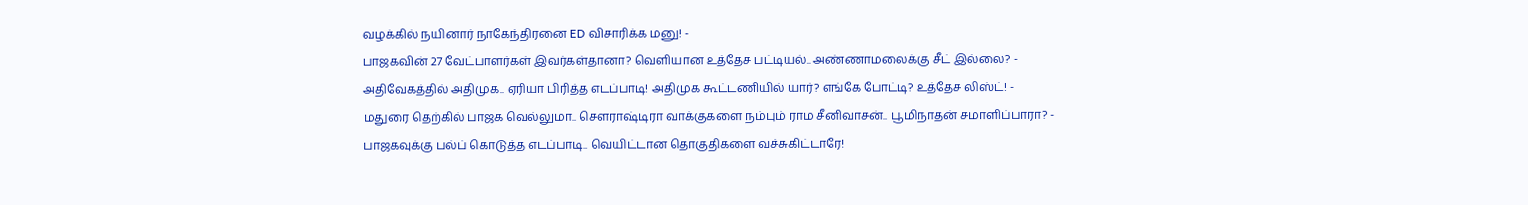வழக்கில் நயினார் நாகேந்திரனை ED விசாரிக்க மனு! -
பாஜகவின் 27 வேட்பாளர்கள் இவர்கள்தானா? வெளியான உத்தேச பட்டியல்.. அண்ணாமலைக்கு சீட் இல்லை? -
அதிவேகத்தில் அதிமுக.. ஏரியா பிரித்த எடப்பாடி! அதிமுக கூட்டணியில் யார்? எங்கே போட்டி? உத்தேச லிஸ்ட்! -
மதுரை தெற்கில் பாஜக வெல்லுமா.. செளராஷ்டிரா வாக்குகளை நம்பும் ராம சீனிவாசன்.. பூமிநாதன் சமாளிப்பாரா? -
பாஜகவுக்கு பல்ப் கொடுத்த எடப்பாடி.. வெயிட்டான தொகுதிகளை வச்சுகிட்டாரே!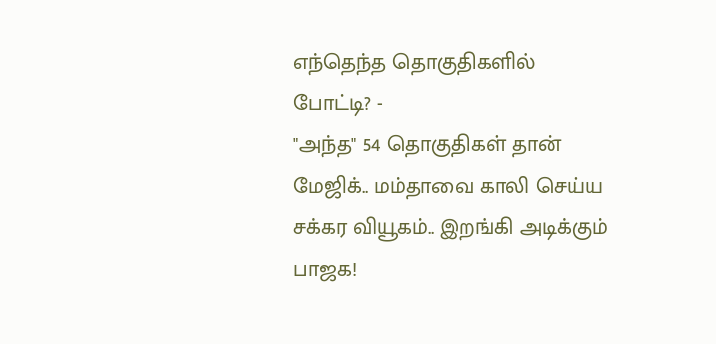எந்தெந்த தொகுதிகளில் போட்டி? -
"அந்த" 54 தொகுதிகள் தான் மேஜிக்.. மம்தாவை காலி செய்ய சக்கர வியூகம்.. இறங்கி அடிக்கும் பாஜக!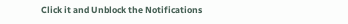Click it and Unblock the Notifications